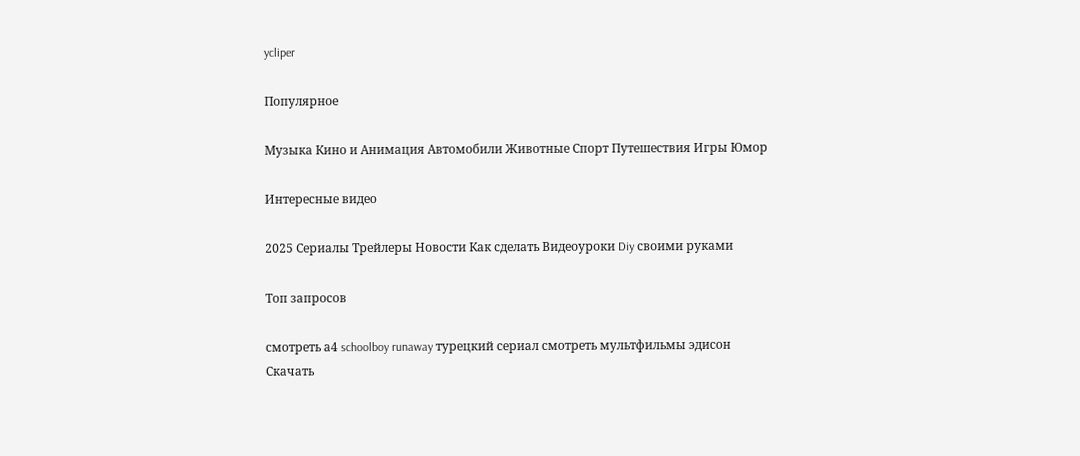ycliper

Популярное

Музыка Кино и Анимация Автомобили Животные Спорт Путешествия Игры Юмор

Интересные видео

2025 Сериалы Трейлеры Новости Как сделать Видеоуроки Diy своими руками

Топ запросов

смотреть а4 schoolboy runaway турецкий сериал смотреть мультфильмы эдисон
Скачать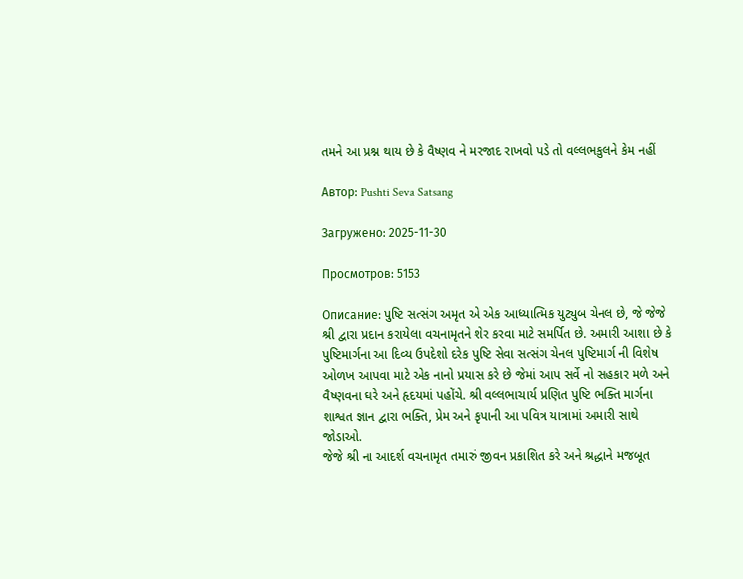તમને આ પ્રશ્ન થાય છે કે વૈષ્ણવ ને મરજાદ રાખવો પડે તો વલ્લભકુલને કેમ નહીં

Автор: Pushti Seva Satsang

Загружено: 2025-11-30

Просмотров: 5153

Описание: પુષ્ટિ સત્સંગ અમૃત એ એક આધ્યાત્મિક યુટ્યુબ ચેનલ છે, જે જેજે શ્રી દ્વારા પ્રદાન કરાયેલા વચનામૃતને શેર કરવા માટે સમર્પિત છે. અમારી આશા છે કે પુષ્ટિમાર્ગના આ દિવ્ય ઉપદેશો દરેક પુષ્ટિ સેવા સત્સંગ ચેનલ પુષ્ટિમાર્ગ ની વિશેષ ઓળખ આપવા માટે એક નાનો પ્રયાસ કરે છે જેમાં આપ સર્વે નો સહકાર મળે અને વૈષ્ણવના ઘરે અને હૃદયમાં પહોંચે. શ્રી વલ્લભાચાર્ય પ્રણિત પુષ્ટિ ભક્તિ માર્ગના શાશ્વત જ્ઞાન દ્વારા ભક્તિ, પ્રેમ અને કૃપાની આ પવિત્ર યાત્રામાં અમારી સાથે જોડાઓ.
જેજે શ્રી ના આદર્શ વચનામૃત તમારું જીવન પ્રકાશિત કરે અને શ્રદ્ધાને મજબૂત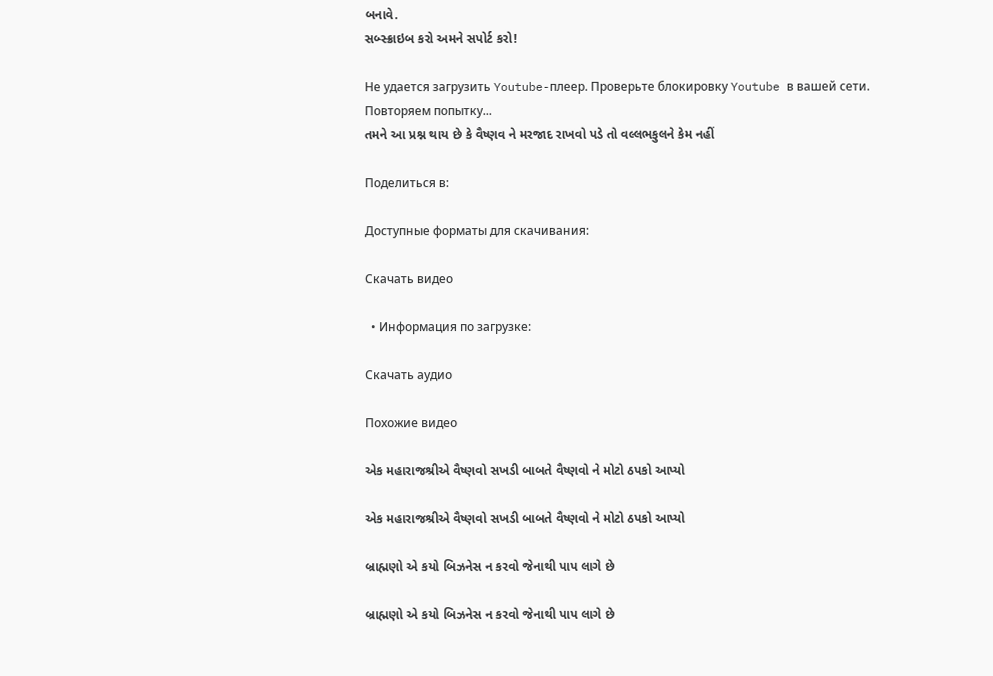બનાવે.
સબ્સ્ક્રાઇબ કરો અમને સપોર્ટ કરો!

Не удается загрузить Youtube-плеер. Проверьте блокировку Youtube в вашей сети.
Повторяем попытку...
તમને આ પ્રશ્ન થાય છે કે વૈષ્ણવ ને મરજાદ રાખવો પડે તો વલ્લભકુલને કેમ નહીં

Поделиться в:

Доступные форматы для скачивания:

Скачать видео

  • Информация по загрузке:

Скачать аудио

Похожие видео

એક મહારાજશ્રીએ વૈષ્ણવો સખડી બાબતે વૈષ્ણવો ને મોટો ઠપકો આપ્યો

એક મહારાજશ્રીએ વૈષ્ણવો સખડી બાબતે વૈષ્ણવો ને મોટો ઠપકો આપ્યો

બ્રાહ્મણો એ કયો બિઝનેસ ન કરવો જેનાથી પાપ લાગે છે

બ્રાહ્મણો એ કયો બિઝનેસ ન કરવો જેનાથી પાપ લાગે છે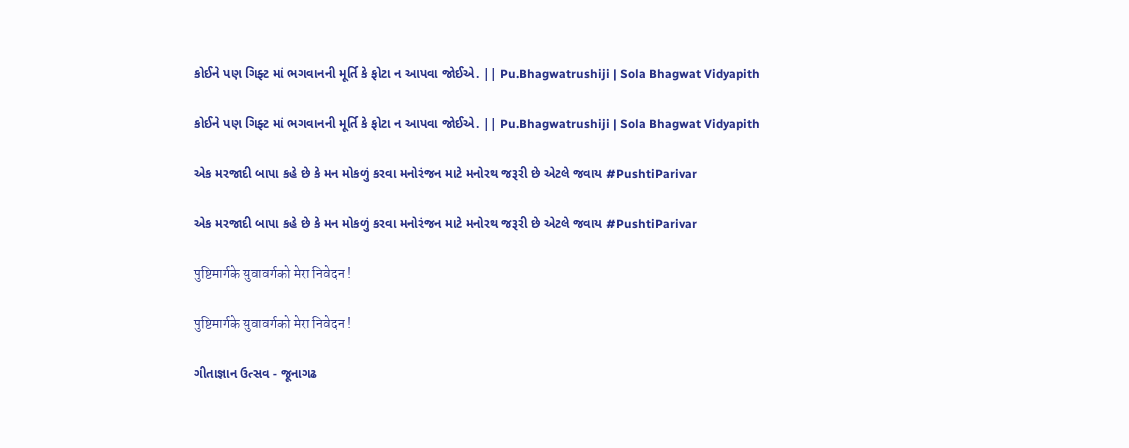કોઈને પણ ગિફ્ટ માં ભગવાનની મૂર્તિ કે ફોટા ન આપવા જોઈએ. || Pu.Bhagwatrushiji | Sola Bhagwat Vidyapith

કોઈને પણ ગિફ્ટ માં ભગવાનની મૂર્તિ કે ફોટા ન આપવા જોઈએ. || Pu.Bhagwatrushiji | Sola Bhagwat Vidyapith

એક મરજાદી બાપા કહે છે કે મન મોકળું કરવા મનોરંજન માટે મનોરથ જરૂરી છે એટલે જવાય #PushtiParivar

એક મરજાદી બાપા કહે છે કે મન મોકળું કરવા મનોરંજન માટે મનોરથ જરૂરી છે એટલે જવાય #PushtiParivar

पुष्टिमार्गके युवावर्गको मेरा निवेदन !

पुष्टिमार्गके युवावर्गको मेरा निवेदन !

ગીતાજ્ઞાન ઉત્સવ - જૂનાગઢ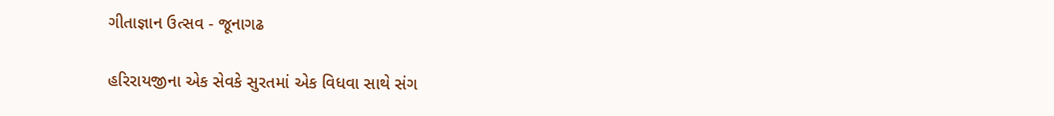ગીતાજ્ઞાન ઉત્સવ - જૂનાગઢ

હરિરાયજીના એક સેવકે સુરતમાં એક વિધવા સાથે સંગ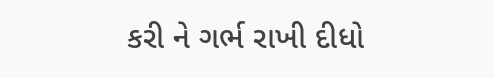કરી ને ગર્ભ રાખી દીધો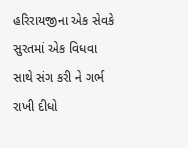હરિરાયજીના એક સેવકે સુરતમાં એક વિધવા સાથે સંગ કરી ને ગર્ભ રાખી દીધો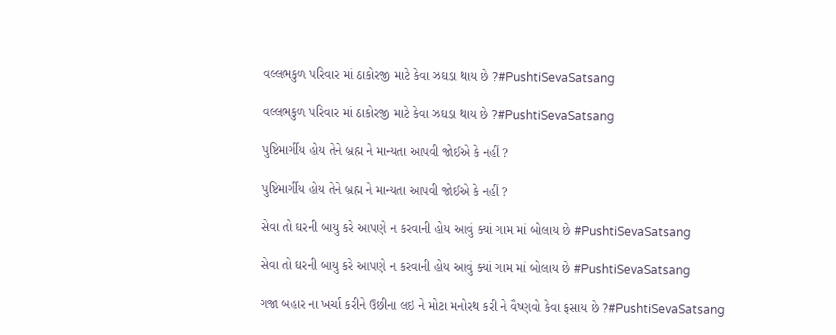વલ્લભકુળ પરિવાર માં ઠાકોરજી માટે કેવા ઝઘડા થાય છે ?#PushtiSevaSatsang

વલ્લભકુળ પરિવાર માં ઠાકોરજી માટે કેવા ઝઘડા થાય છે ?#PushtiSevaSatsang

પુષ્ટિમાર્ગીય હોય તેને બ્રહ્મ ને માન્યતા આપવી જોઈએ કે નહીં ?

પુષ્ટિમાર્ગીય હોય તેને બ્રહ્મ ને માન્યતા આપવી જોઈએ કે નહીં ?

સેવા તો ઘરની બાયુ કરે આપણે ન કરવાની હોય આવું ક્યાં ગામ માં બોલાય છે #PushtiSevaSatsang

સેવા તો ઘરની બાયુ કરે આપણે ન કરવાની હોય આવું ક્યાં ગામ માં બોલાય છે #PushtiSevaSatsang

ગજા બહાર ના ખર્ચા કરીને ઉછીના લઇ ને મોટા મનોરથ કરી ને વૈષ્ણવો કેવા ફસાય છે ?#PushtiSevaSatsang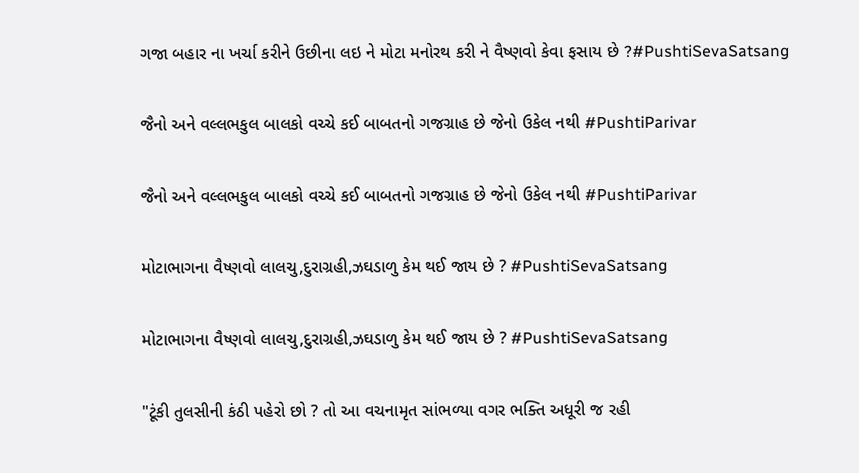ગજા બહાર ના ખર્ચા કરીને ઉછીના લઇ ને મોટા મનોરથ કરી ને વૈષ્ણવો કેવા ફસાય છે ?#PushtiSevaSatsang

જૈનો અને વલ્લભકુલ બાલકો વચ્ચે કઈ બાબતનો ગજગ્રાહ છે જેનો ઉકેલ નથી #PushtiParivar

જૈનો અને વલ્લભકુલ બાલકો વચ્ચે કઈ બાબતનો ગજગ્રાહ છે જેનો ઉકેલ નથી #PushtiParivar

મોટાભાગના વૈષ્ણવો લાલચુ,દુરાગ્રહી,ઝઘડાળુ કેમ થઈ જાય છે ? #PushtiSevaSatsang

મોટાભાગના વૈષ્ણવો લાલચુ,દુરાગ્રહી,ઝઘડાળુ કેમ થઈ જાય છે ? #PushtiSevaSatsang

"ટૂંકી તુલસીની કંઠી પહેરો છો ? તો આ વચનામૃત સાંભળ્યા વગર ભક્તિ અધૂરી જ રહી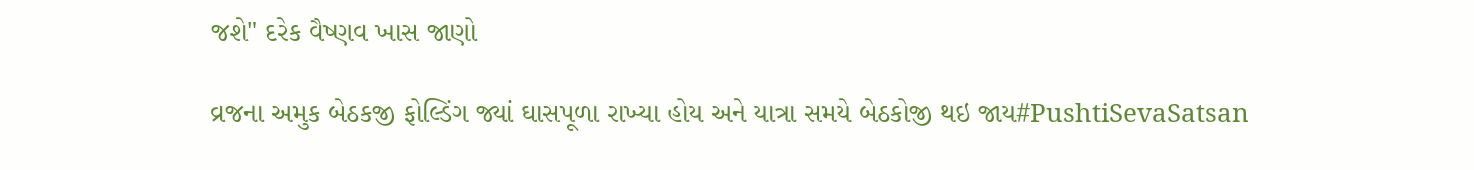જશે" દરેક વૈષ્ણવ ખાસ જાણો

વ્રજના અમુક બેઠકજી ફોલ્ડિંગ જ્યાં ઘાસપૂળા રાખ્યા હોય અને યાત્રા સમયે બેઠકોજી થઇ જાય#PushtiSevaSatsan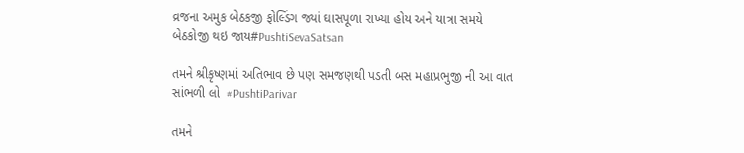વ્રજના અમુક બેઠકજી ફોલ્ડિંગ જ્યાં ઘાસપૂળા રાખ્યા હોય અને યાત્રા સમયે બેઠકોજી થઇ જાય#PushtiSevaSatsan

તમને શ્રીકૃષ્ણમાં અતિભાવ છે પણ સમજણથી પડતી બસ મહાપ્રભુજી ની આ વાત સાંભળી લો  #PushtiParivar

તમને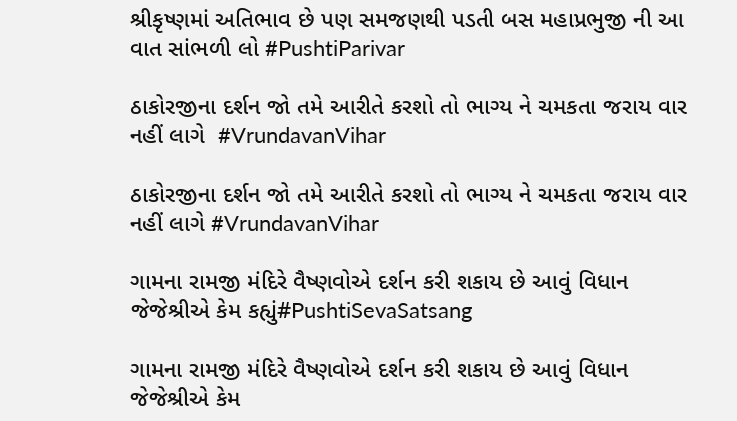શ્રીકૃષ્ણમાં અતિભાવ છે પણ સમજણથી પડતી બસ મહાપ્રભુજી ની આ વાત સાંભળી લો #PushtiParivar

ઠાકોરજીના દર્શન જો તમે આરીતે કરશો તો ભાગ્ય ને ચમકતા જરાય વાર નહીં લાગે  #VrundavanVihar

ઠાકોરજીના દર્શન જો તમે આરીતે કરશો તો ભાગ્ય ને ચમકતા જરાય વાર નહીં લાગે #VrundavanVihar

ગામના રામજી મંદિરે વૈષ્ણવોએ દર્શન કરી શકાય છે આવું વિધાન જેજેશ્રીએ કેમ કહ્યું#PushtiSevaSatsang

ગામના રામજી મંદિરે વૈષ્ણવોએ દર્શન કરી શકાય છે આવું વિધાન જેજેશ્રીએ કેમ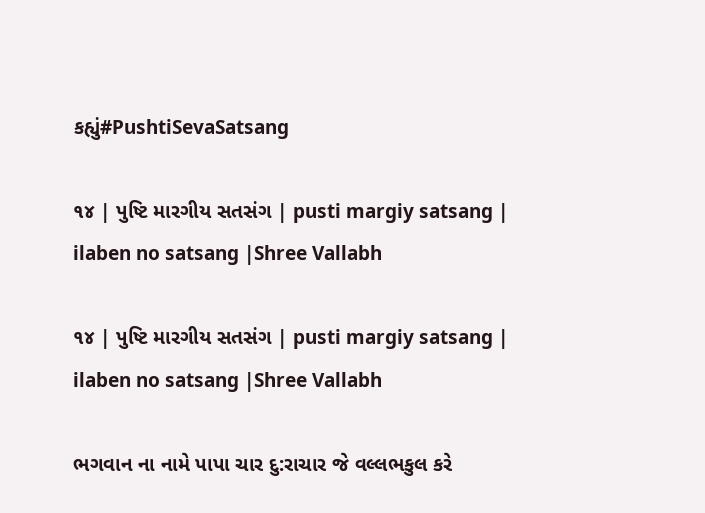કહ્યું#PushtiSevaSatsang

૧૪ | પુષ્ટિ મારગીય સતસંગ | pusti margiy satsang | ilaben no satsang |Shree Vallabh

૧૪ | પુષ્ટિ મારગીય સતસંગ | pusti margiy satsang | ilaben no satsang |Shree Vallabh

ભગવાન ના નામે પાપા ચાર દુ:રાચાર જે વલ્લભકુલ કરે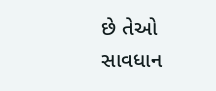છે તેઓ સાવધાન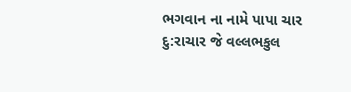ભગવાન ના નામે પાપા ચાર દુ:રાચાર જે વલ્લભકુલ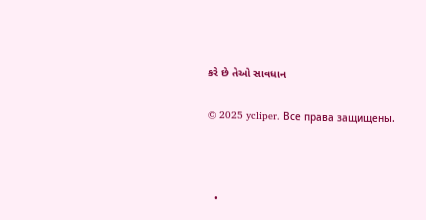કરે છે તેઓ સાવધાન

© 2025 ycliper. Все права защищены.



  •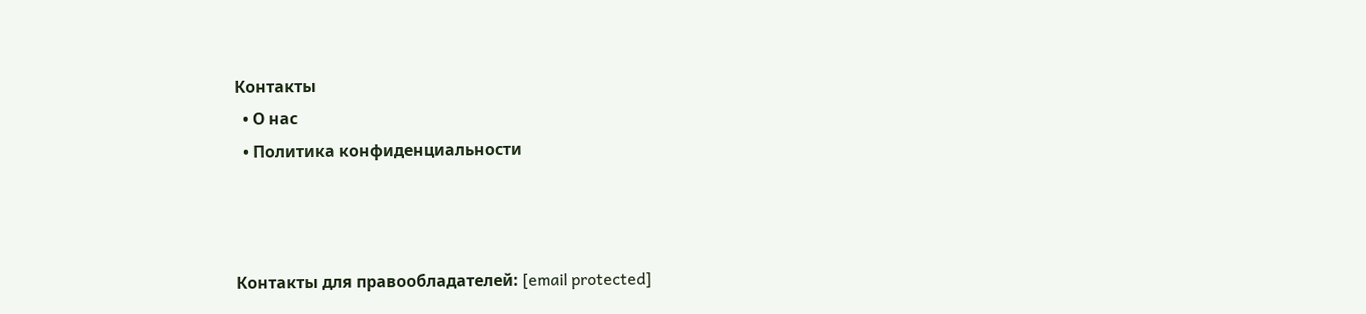Контакты
  • О нас
  • Политика конфиденциальности



Контакты для правообладателей: [email protected]